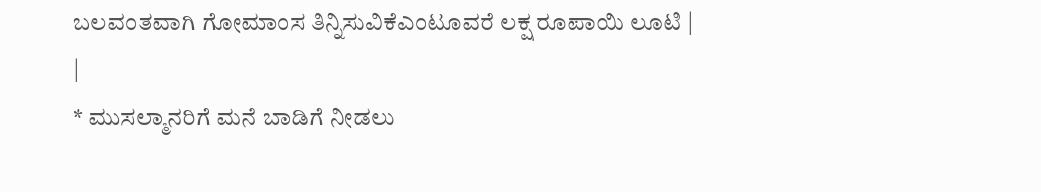ಬಲವಂತವಾಗಿ ಗೋಮಾಂಸ ತಿನ್ನಿಸುವಿಕೆಎಂಟೂವರೆ ಲಕ್ಷ ರೂಪಾಯಿ ಲೂಟಿ |
|
* ಮುಸಲ್ಮಾನರಿಗೆ ಮನೆ ಬಾಡಿಗೆ ನೀಡಲು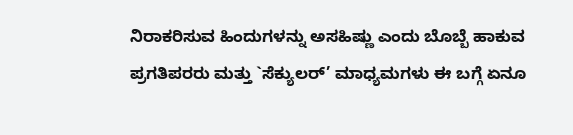ನಿರಾಕರಿಸುವ ಹಿಂದುಗಳನ್ನು ಅಸಹಿಷ್ಣು ಎಂದು ಬೊಬ್ಬೆ ಹಾಕುವ ಪ್ರಗತಿಪರರು ಮತ್ತು `ಸೆಕ್ಯುಲರ್’ ಮಾಧ್ಯಮಗಳು ಈ ಬಗ್ಗೆ ಏನೂ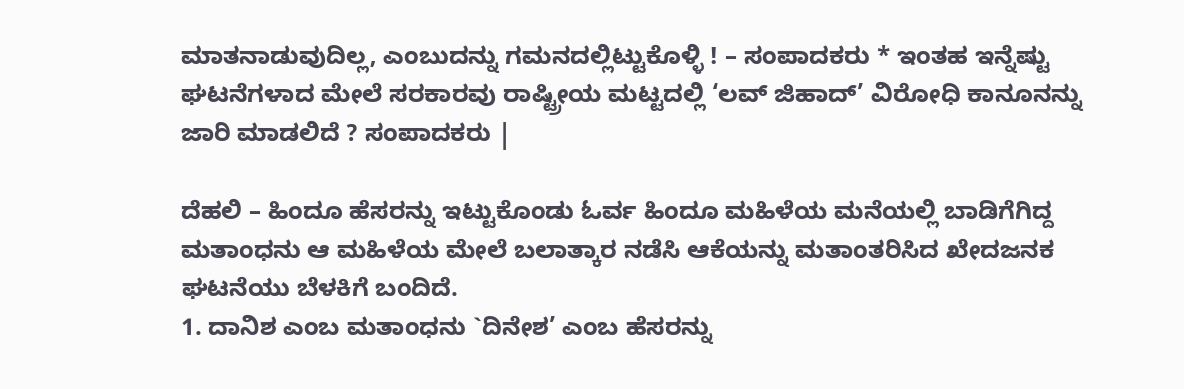ಮಾತನಾಡುವುದಿಲ್ಲ, ಎಂಬುದನ್ನು ಗಮನದಲ್ಲಿಟ್ಟುಕೊಳ್ಳಿ ! – ಸಂಪಾದಕರು * ಇಂತಹ ಇನ್ನೆಷ್ಟು ಘಟನೆಗಳಾದ ಮೇಲೆ ಸರಕಾರವು ರಾಷ್ಟ್ರೀಯ ಮಟ್ಟದಲ್ಲಿ ‘ಲವ್ ಜಿಹಾದ್’ ವಿರೋಧಿ ಕಾನೂನನ್ನು ಜಾರಿ ಮಾಡಲಿದೆ ? ಸಂಪಾದಕರು |

ದೆಹಲಿ – ಹಿಂದೂ ಹೆಸರನ್ನು ಇಟ್ಟುಕೊಂಡು ಓರ್ವ ಹಿಂದೂ ಮಹಿಳೆಯ ಮನೆಯಲ್ಲಿ ಬಾಡಿಗೆಗಿದ್ದ ಮತಾಂಧನು ಆ ಮಹಿಳೆಯ ಮೇಲೆ ಬಲಾತ್ಕಾರ ನಡೆಸಿ ಆಕೆಯನ್ನು ಮತಾಂತರಿಸಿದ ಖೇದಜನಕ ಘಟನೆಯು ಬೆಳಕಿಗೆ ಬಂದಿದೆ.
1. ದಾನಿಶ ಎಂಬ ಮತಾಂಧನು `ದಿನೇಶ’ ಎಂಬ ಹೆಸರನ್ನು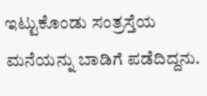ಇಟ್ಟುಕೊಂಡು ಸಂತ್ರಸ್ತೆಯ ಮನೆಯನ್ನು ಬಾಡಿಗೆ ಪಡೆದಿದ್ದನು.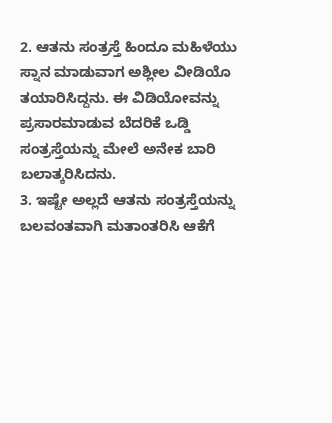2. ಆತನು ಸಂತ್ರಸ್ತೆ ಹಿಂದೂ ಮಹಿಳೆಯು ಸ್ನಾನ ಮಾಡುವಾಗ ಅಶ್ಲೀಲ ವೀಡಿಯೊ ತಯಾರಿಸಿದ್ದನು. ಈ ವಿಡಿಯೋವನ್ನು ಪ್ರಸಾರಮಾಡುವ ಬೆದರಿಕೆ ಒಡ್ಡಿ ಸಂತ್ರಸ್ತೆಯನ್ನು ಮೇಲೆ ಅನೇಕ ಬಾರಿ ಬಲಾತ್ಕರಿಸಿದನು.
3. ಇಷ್ಟೇ ಅಲ್ಲದೆ ಆತನು ಸಂತ್ರಸ್ತೆಯನ್ನು ಬಲವಂತವಾಗಿ ಮತಾಂತರಿಸಿ ಆಕೆಗೆ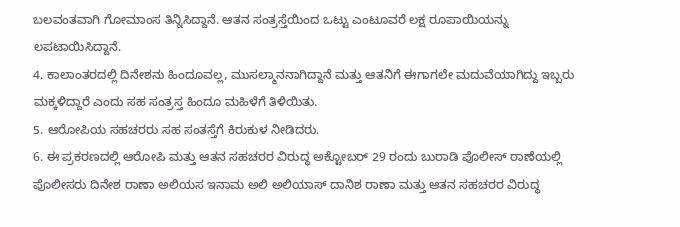ಬಲವಂತವಾಗಿ ಗೋಮಾಂಸ ತಿನ್ನಿಸಿದ್ದಾನೆ. ಆತನ ಸಂತ್ರಸ್ತೆಯಿಂದ ಒಟ್ಟು ಎಂಟೂವರೆ ಲಕ್ಷ ರೂಪಾಯಿಯನ್ನು ಲಪಟಾಯಿಸಿದ್ದಾನೆ.
4. ಕಾಲಾಂತರದಲ್ಲಿ ದಿನೇಶನು ಹಿಂದೂವಲ್ಲ, ಮುಸಲ್ಮಾನನಾಗಿದ್ದಾನೆ ಮತ್ತು ಆತನಿಗೆ ಈಗಾಗಲೇ ಮದುವೆಯಾಗಿದ್ದು ಇಬ್ಬರು ಮಕ್ಕಳಿದ್ದಾರೆ ಎಂದು ಸಹ ಸಂತ್ರಸ್ತ ಹಿಂದೂ ಮಹಿಳೆಗೆ ತಿಳಿಯಿತು.
5. ಆರೋಪಿಯ ಸಹಚರರು ಸಹ ಸಂತಸ್ತೆಗೆ ಕಿರುಕುಳ ನೀಡಿದರು.
6. ಈ ಪ್ರಕರಣದಲ್ಲಿ ಆರೋಪಿ ಮತ್ತು ಆತನ ಸಹಚರರ ವಿರುದ್ಧ ಅಕ್ಟೋಬರ್ 29 ರಂದು ಬುರಾಡಿ ಪೊಲೀಸ್ ಠಾಣೆಯಲ್ಲಿ ಪೊಲೀಸರು ದಿನೇಶ ರಾಣಾ ಅಲಿಯಸ ಇನಾಮ ಅಲಿ ಅಲಿಯಾಸ್ ದಾನಿಶ ರಾಣಾ ಮತ್ತು ಆತನ ಸಹಚರರ ವಿರುದ್ಧ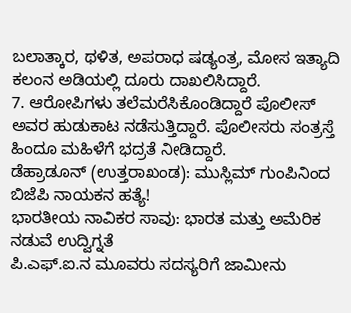ಬಲಾತ್ಕಾರ, ಥಳಿತ, ಅಪರಾಧ ಷಡ್ಯಂತ್ರ, ಮೋಸ ಇತ್ಯಾದಿ ಕಲಂನ ಅಡಿಯಲ್ಲಿ ದೂರು ದಾಖಲಿಸಿದ್ದಾರೆ.
7. ಆರೋಪಿಗಳು ತಲೆಮರೆಸಿಕೊಂಡಿದ್ದಾರೆ ಪೊಲೀಸ್ ಅವರ ಹುಡುಕಾಟ ನಡೆಸುತ್ತಿದ್ದಾರೆ. ಪೊಲೀಸರು ಸಂತ್ರಸ್ತೆ ಹಿಂದೂ ಮಹಿಳೆಗೆ ಭದ್ರತೆ ನೀಡಿದ್ದಾರೆ.
ಡೆಹ್ರಾಡೂನ್ (ಉತ್ತರಾಖಂಡ): ಮುಸ್ಲಿಮ್ ಗುಂಪಿನಿಂದ ಬಿಜೆಪಿ ನಾಯಕನ ಹತ್ಯೆ!
ಭಾರತೀಯ ನಾವಿಕರ ಸಾವು: ಭಾರತ ಮತ್ತು ಅಮೆರಿಕ ನಡುವೆ ಉದ್ವಿಗ್ನತೆ
ಪಿ.ಎಫ್.ಐ.ನ ಮೂವರು ಸದಸ್ಯರಿಗೆ ಜಾಮೀನು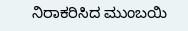ನಿರಾಕರಿಸಿದ ಮುಂಬಯಿ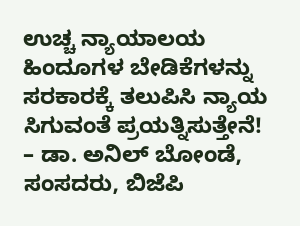ಉಚ್ಚ ನ್ಯಾಯಾಲಯ
ಹಿಂದೂಗಳ ಬೇಡಿಕೆಗಳನ್ನು ಸರಕಾರಕ್ಕೆ ತಲುಪಿಸಿ ನ್ಯಾಯ ಸಿಗುವಂತೆ ಪ್ರಯತ್ನಿಸುತ್ತೇನೆ! – ಡಾ. ಅನಿಲ್ ಬೋಂಡೆ, ಸಂಸದರು, ಬಿಜೆಪಿ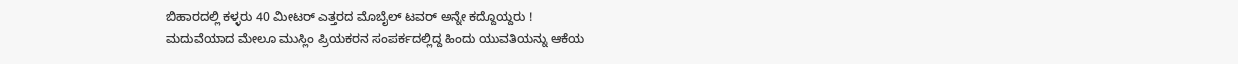ಬಿಹಾರದಲ್ಲಿ ಕಳ್ಳರು 40 ಮೀಟರ್ ಎತ್ತರದ ಮೊಬೈಲ್ ಟವರ್ ಅನ್ನೇ ಕದ್ದೊಯ್ದರು !
ಮದುವೆಯಾದ ಮೇಲೂ ಮುಸ್ಲಿಂ ಪ್ರಿಯಕರನ ಸಂಪರ್ಕದಲ್ಲಿದ್ದ ಹಿಂದು ಯುವತಿಯನ್ನು ಆಕೆಯ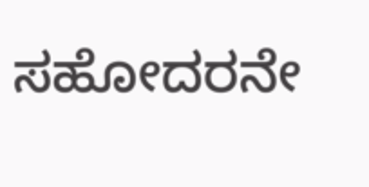ಸಹೋದರನೇ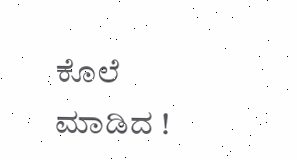ಕೊಲೆ ಮಾಡಿದ !